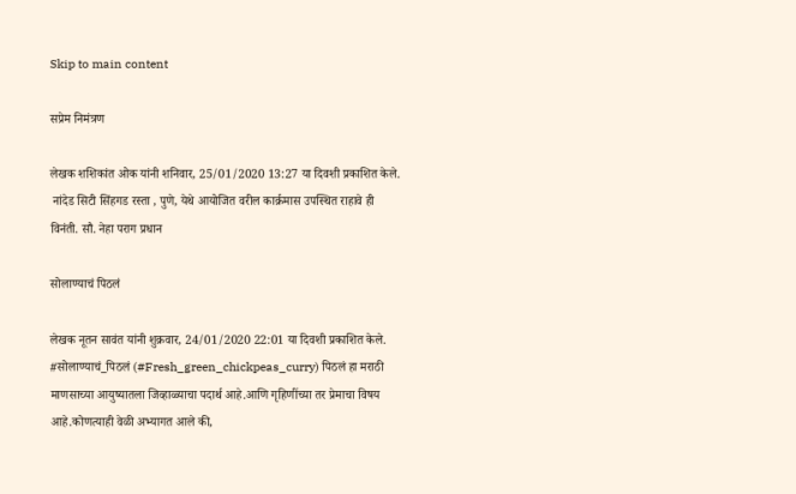Skip to main content

सप्रेम निमंत्रण

लेखक शशिकांत ओक यांनी शनिवार, 25/01/2020 13:27 या दिवशी प्रकाशित केले.
 नांदेड सिटी सिंहगड रस्ता , पुणे, येथे आयोजित वरील कार्क्रमास उपस्थित राहावे ही विनंती. सौ. नेहा पराग प्रधान

सोलाण्याचं पिठलं

लेखक नूतन सावंत यांनी शुक्रवार, 24/01/2020 22:01 या दिवशी प्रकाशित केले.
#सोलाण्याचं_पिठलं (#Fresh_green_chickpeas_curry) पिठलं हा मराठी माणसाच्या आयुष्यातला जिव्हाळ्याचा पदार्थ आहे.आणि गृहिणींच्या तर प्रेमाचा विषय आहे.कोणत्याही वेळी अभ्यागत आले की,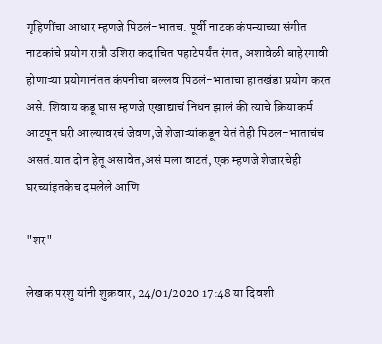गृहिणींचा आधार म्हणजे पिठलं-भातच. पूर्वी नाटक कंपन्याच्या संगीत नाटकांचे प्रयोग रात्रौ उशिरा कदाचित पहाटेपर्यंत रंगत, अशावेळी बाहेरगावी होणाऱ्या प्रयोगानंतत कंपनीचा बल्लव पिठलं-भाताचा हातखंडा प्रयोग करत असे. शिवाय कडू घास म्हणजे एखाद्याचं निधन झालं की त्याचे क्रियाकर्म आटपून घरी आल्यावरचं जेवण,जे शेजाऱ्यांकडून येतं तेही पिठल-भाताचंच असतं.यात दोन हेतू असावेत,असं मला वाटतं, एक म्हणजे शेजारचेही घरच्यांइतकेच दमलेले आणि

"शर"

लेखक परशु यांनी शुक्रवार, 24/01/2020 17:48 या दिवशी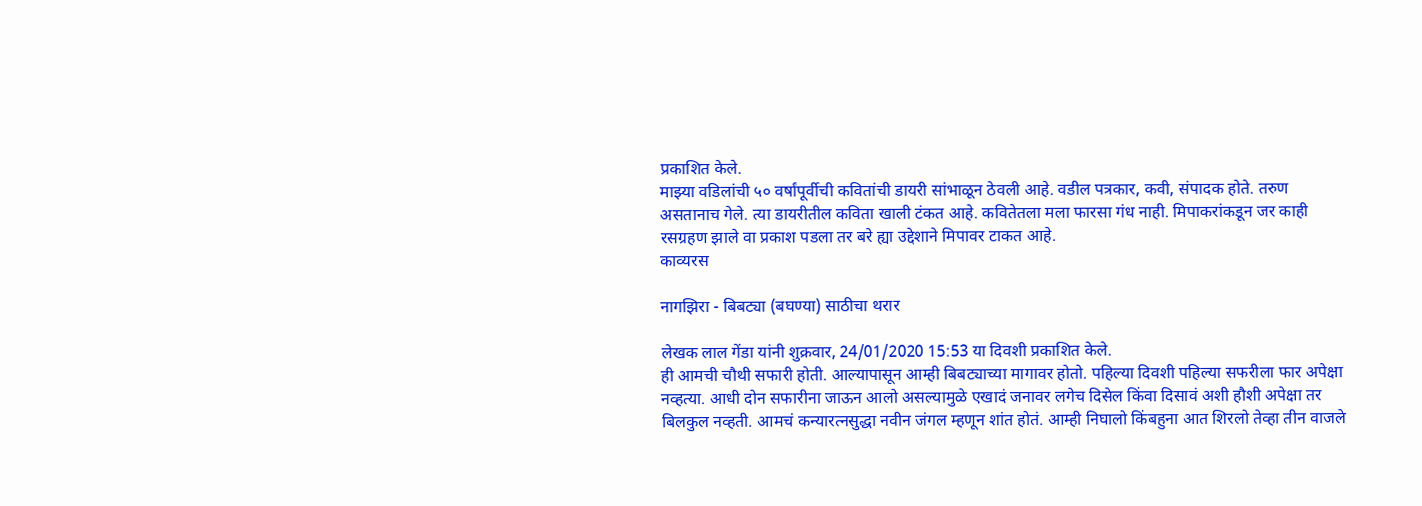प्रकाशित केले.
माझ्या वडिलांची ५० वर्षांपूर्वीची कवितांची डायरी सांभाळून ठेवली आहे. वडील पत्रकार, कवी, संपादक होते. तरुण असतानाच गेले. त्या डायरीतील कविता खाली टंकत आहे. कवितेतला मला फारसा गंध नाही. मिपाकरांकडून जर काही रसग्रहण झाले वा प्रकाश पडला तर बरे ह्या उद्देशाने मिपावर टाकत आहे.
काव्यरस

नागझिरा - बिबट्या (बघण्या) साठीचा थरार

लेखक लाल गेंडा यांनी शुक्रवार, 24/01/2020 15:53 या दिवशी प्रकाशित केले.
ही आमची चौथी सफारी होती. आल्यापासून आम्ही बिबट्याच्या मागावर होतो. पहिल्या दिवशी पहिल्या सफरीला फार अपेक्षा नव्हत्या. आधी दोन सफारीना जाऊन आलो असल्यामुळे एखादं जनावर लगेच दिसेल किंवा दिसावं अशी हौशी अपेक्षा तर बिलकुल नव्हती. आमचं कन्यारत्नसुद्धा नवीन जंगल म्हणून शांत होतं. आम्ही निघालो किंबहुना आत शिरलो तेव्हा तीन वाजले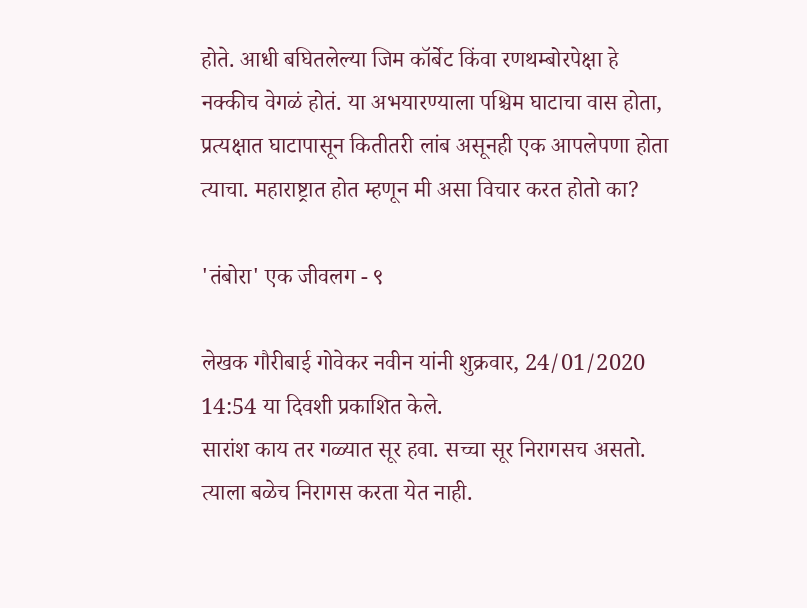होते. आधी बघितलेल्या जिम कॉर्बेट किंवा रणथम्बोरपेक्षा हे नक्कीच वेगळं होतं. या अभयारण्याला पश्चिम घाटाचा वास होता, प्रत्यक्षात घाटापासून कितीतरी लांब असूनही एक आपलेपणा होता त्याचा. महाराष्ट्रात होत म्हणून मी असा विचार करत होतो का?

'तंबोरा' एक जीवलग - ९

लेखक गौरीबाई गोवेकर नवीन यांनी शुक्रवार, 24/01/2020 14:54 या दिवशी प्रकाशित केले.
सारांश काय तर गळ्यात सूर हवा. सच्चा सूर निरागसच असतो. त्याला बळेच निरागस करता येत नाही.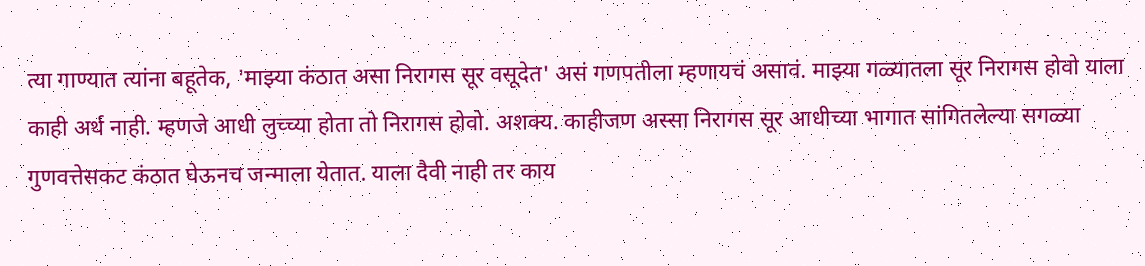त्या गाण्यात त्यांना बहूतेक, 'माझ्या कंठात असा निरागस सूर वसूदेत' असं गणपतीला म्हणायचं असावं. माझ्या गळ्यातला सूर निरागस होवो याला काही अर्थ नाही. म्हणजे आधी लुच्च्या होता तो निरागस होवो. अशक्य. काहीजण अस्सा निरागस सूर आधीच्या भागात सांगितलेल्या सगळ्या गुणवत्तेसकट कंठात घेऊनच जन्माला येतात. याला दैवी नाही तर काय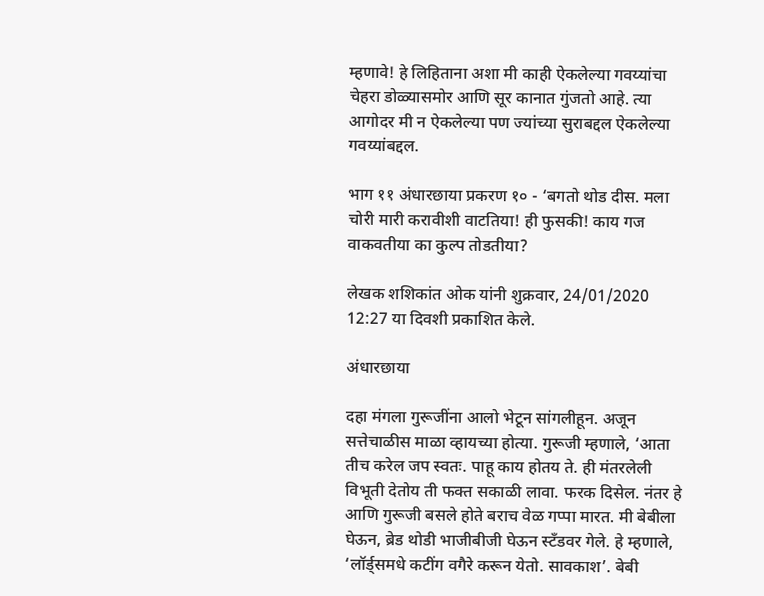म्हणावे! हे लिहिताना अशा मी काही ऐकलेल्या गवय्यांचा चेहरा डोळ्यासमोर आणि सूर कानात गुंजतो आहे. त्या आगोदर मी न ऐकलेल्या पण ज्यांच्या सुराबद्दल ऐकलेल्या गवय्यांबद्दल.

भाग ११ अंधारछाया प्रकरण १० - ‘बगतो थोड दीस. मला चोरी मारी करावीशी वाटतिया! ही फुसकी! काय गज वाकवतीया का कुल्प तोडतीया?

लेखक शशिकांत ओक यांनी शुक्रवार, 24/01/2020 12:27 या दिवशी प्रकाशित केले.

अंधारछाया

दहा मंगला गुरूजींना आलो भेटून सांगलीहून. अजून सत्तेचाळीस माळा व्हायच्या होत्या. गुरूजी म्हणाले, ‘आता तीच करेल जप स्वतः. पाहू काय होतय ते. ही मंतरलेली विभूती देतोय ती फक्त सकाळी लावा. फरक दिसेल. नंतर हे आणि गुरूजी बसले होते बराच वेळ गप्पा मारत. मी बेबीला घेऊन, ब्रेड थोडी भाजीबीजी घेऊन स्टँडवर गेले. हे म्हणाले, ‘लॉर्ड्समधे कटींग वगैरे करून येतो. सावकाश’. बेबी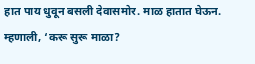हात पाय धुवून बसली देवासमोर. माळ हातात घेऊन. म्हणाली, ‘करू सुरू माळा?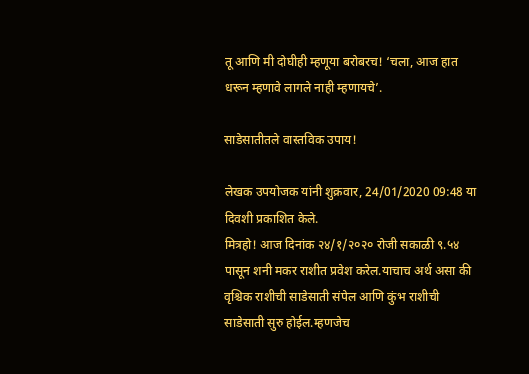तू आणि मी दोघीही म्हणूया बरोबरच! ‘चला, आज हात धरून म्हणावे लागले नाही म्हणायचे’.

साडेसातीतले वास्तविक उपाय!

लेखक उपयोजक यांनी शुक्रवार, 24/01/2020 09:48 या दिवशी प्रकाशित केले.
मित्रहो! आज दिनांक २४/१/२०२० रोजी सकाळी ९.५४ पासून शनी मकर राशीत प्रवेश करेल.याचाच अर्थ असा की वृश्चिक राशीची साडेसाती संपेल आणि कुंभ राशीची साडेसाती सुरु होईल.म्हणजेच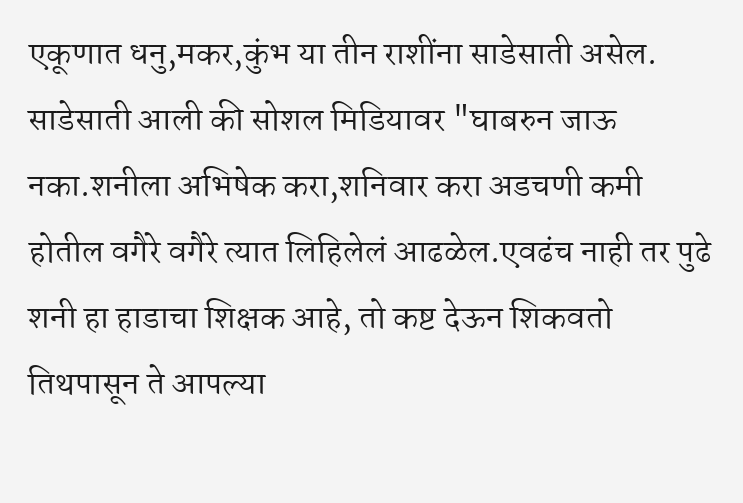एकूणात धनु,मकर,कुंभ या तीन राशींना साडेसाती असेल. साडेसाती आली की सोशल मिडियावर "घाबरुन जाऊ नका.शनीला अभिषेक करा,शनिवार करा अडचणी कमी होतील वगैरे वगैरे त्यात लिहिलेलं आढळेल.एवढंच नाही तर पुढे शनी हा हाडाचा शिक्षक आहे, तो कष्ट देऊन शिकवतो तिथपासून ते आपल्या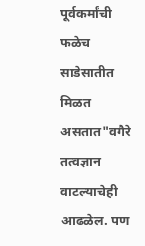पूर्वकर्मांची फळेच साडेसातीत मिळत असतात"वगैरे तत्वज्ञान वाटल्याचेही आढळेल. पण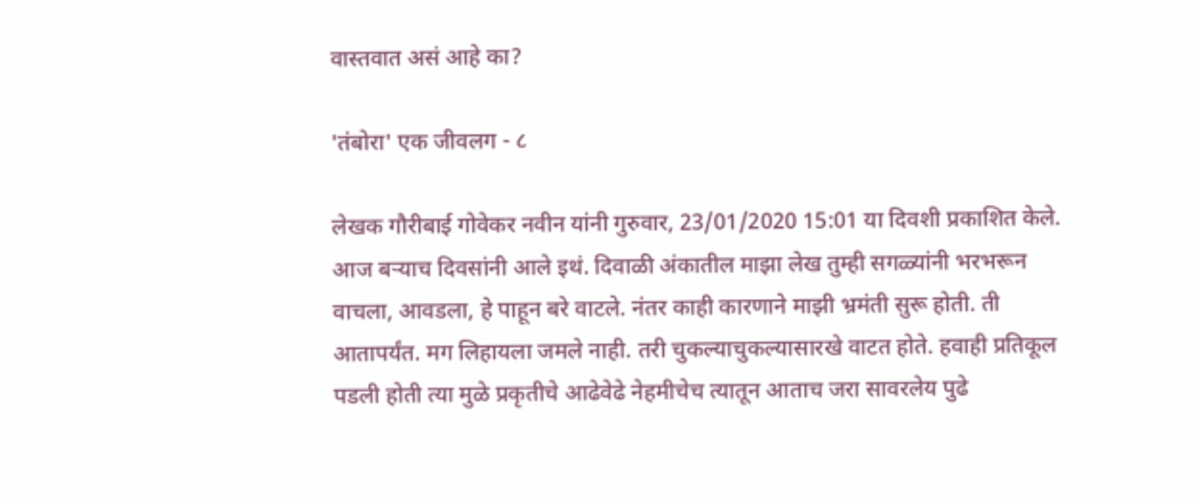वास्तवात असं आहे का?

'तंबोरा' एक जीवलग - ८

लेखक गौरीबाई गोवेकर नवीन यांनी गुरुवार, 23/01/2020 15:01 या दिवशी प्रकाशित केले.
आज बर्‍याच दिवसांनी आले इथं. दिवाळी अंकातील माझा लेख तुम्ही सगळ्यांनी भरभरून वाचला, आवडला, हे पाहून बरे वाटले. नंतर काही कारणाने माझी भ्रमंती सुरू होती. ती आतापर्यंत. मग लिहायला जमले नाही. तरी चुकल्याचुकल्यासारखे वाटत होते. हवाही प्रतिकूल पडली होती त्या मुळे प्रकृतीचे आढेवेढे नेहमीचेच त्यातून आताच जरा सावरलेय पुढे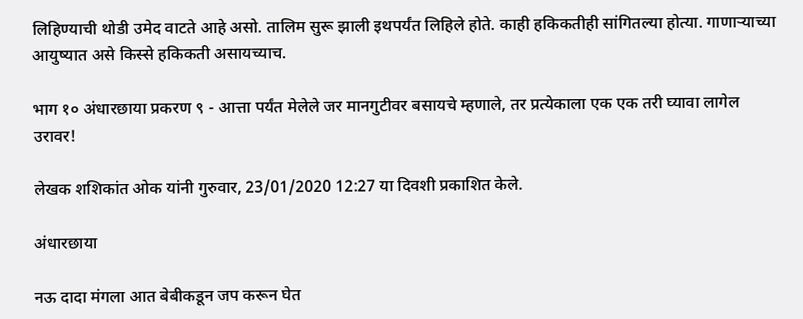लिहिण्याची थोडी उमेद वाटते आहे असो. तालिम सुरू झाली इथपर्यंत लिहिले होते. काही हकिकतीही सांगितल्या होत्या. गाणार्‍याच्या आयुष्यात असे किस्से हकिकती असायच्याच.

भाग १० अंधारछाया प्रकरण ९ - आत्ता पर्यंत मेलेले जर मानगुटीवर बसायचे म्हणाले, तर प्रत्येकाला एक एक तरी घ्यावा लागेल उरावर!

लेखक शशिकांत ओक यांनी गुरुवार, 23/01/2020 12:27 या दिवशी प्रकाशित केले.

अंधारछाया

नऊ दादा मंगला आत बेबीकडून जप करून घेत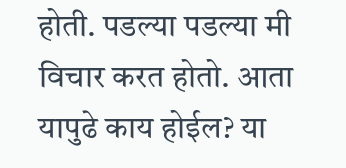होती. पडल्या पडल्या मी विचार करत होतो. आता यापुढे काय होईल? या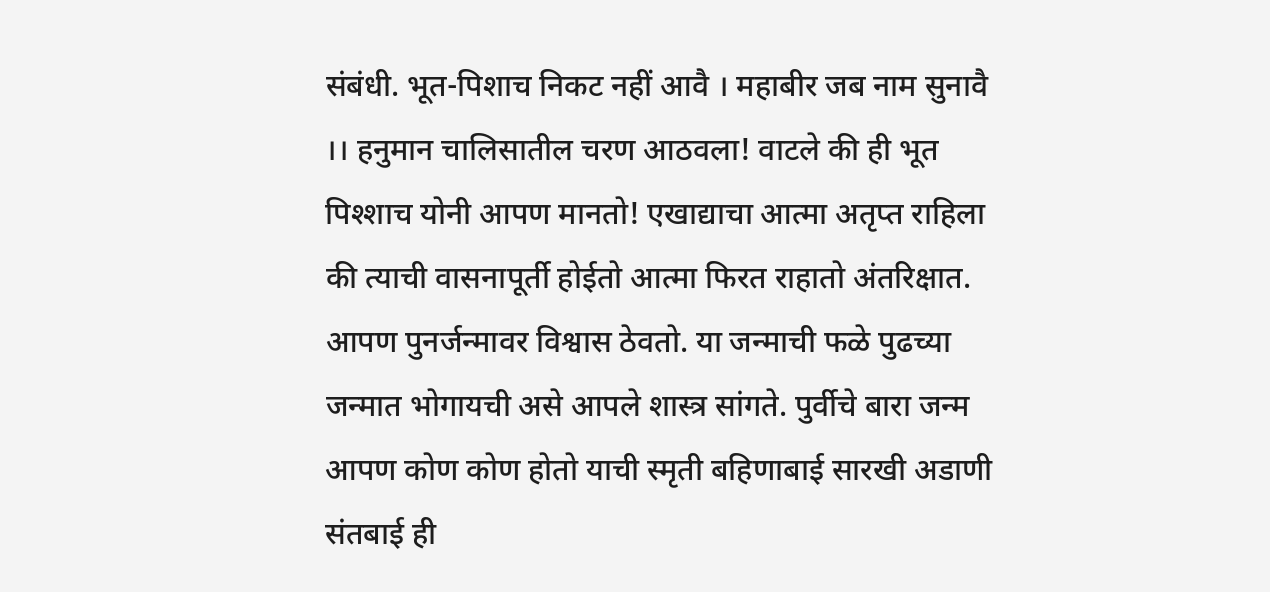संबंधी. भूत-पिशाच निकट नहीं आवै । महाबीर जब नाम सुनावै ।। हनुमान चालिसातील चरण आठवला! वाटले की ही भूत पिश्शाच योनी आपण मानतो! एखाद्याचा आत्मा अतृप्त राहिला की त्याची वासनापूर्ती होईतो आत्मा फिरत राहातो अंतरिक्षात. आपण पुनर्जन्मावर विश्वास ठेवतो. या जन्माची फळे पुढच्या जन्मात भोगायची असे आपले शास्त्र सांगते. पुर्वीचे बारा जन्म आपण कोण कोण होतो याची स्मृती बहिणाबाई सारखी अडाणी संतबाई ही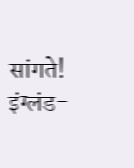सांगते! इंग्लंड-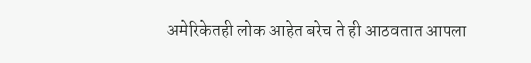अमेरिकेतही लोक आहेत बरेच ते ही आठवतात आपला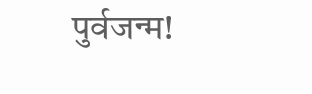पुर्वजन्म!